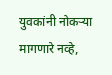युवकांनी नोकऱ्या मागणारे नव्हे,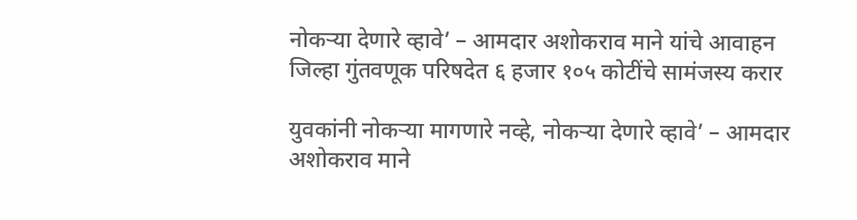नोकऱ्या देणारे व्हावे’ – आमदार अशोकराव माने यांचे आवाहन
जिल्हा गुंतवणूक परिषदेत ६ हजार १०५ कोटींचे सामंजस्य करार

युवकांनी नोकऱ्या मागणारे नव्हे, नोकऱ्या देणारे व्हावे’ – आमदार अशोकराव माने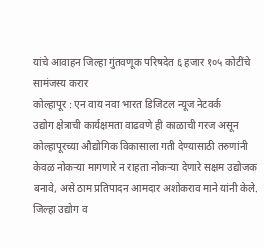यांचे आवाहन जिल्हा गुंतवणूक परिषदेत ६ हजार १०५ कोटींचे सामंजस्य करार
कोल्हापूर : एन वाय नवा भारत डिजिटल न्यूज नेटवर्क
उद्योग क्षेत्राची कार्यक्षमता वाढवणे ही काळाची गरज असून कोल्हापूरच्या औद्योगिक विकासाला गती देण्यासाठी तरुणांनी केवळ नोकऱ्या मागणारे न राहता नोकऱ्या देणारे सक्षम उद्योजक बनावे, असे ठाम प्रतिपादन आमदार अशोकराव माने यांनी केले. जिल्हा उद्योग व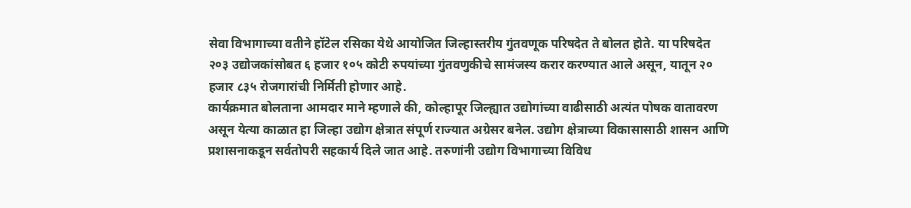सेवा विभागाच्या वतीने हॉटेल रसिका येथे आयोजित जिल्हास्तरीय गुंतवणूक परिषदेत ते बोलत होते. या परिषदेत २०३ उद्योजकांसोबत ६ हजार १०५ कोटी रुपयांच्या गुंतवणुकीचे सामंजस्य करार करण्यात आले असून, यातून २० हजार ८३५ रोजगारांची निर्मिती होणार आहे.
कार्यक्रमात बोलताना आमदार माने म्हणाले की, कोल्हापूर जिल्ह्यात उद्योगांच्या वाढीसाठी अत्यंत पोषक वातावरण असून येत्या काळात हा जिल्हा उद्योग क्षेत्रात संपूर्ण राज्यात अग्रेसर बनेल. उद्योग क्षेत्राच्या विकासासाठी शासन आणि प्रशासनाकडून सर्वतोपरी सहकार्य दिले जात आहे. तरुणांनी उद्योग विभागाच्या विविध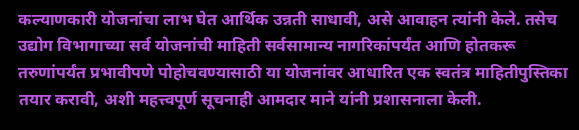कल्याणकारी योजनांचा लाभ घेत आर्थिक उन्नती साधावी, असे आवाहन त्यांनी केले. तसेच उद्योग विभागाच्या सर्व योजनांची माहिती सर्वसामान्य नागरिकांपर्यंत आणि होतकरू तरुणांपर्यंत प्रभावीपणे पोहोचवण्यासाठी या योजनांवर आधारित एक स्वतंत्र माहितीपुस्तिका तयार करावी, अशी महत्त्वपूर्ण सूचनाही आमदार माने यांनी प्रशासनाला केली.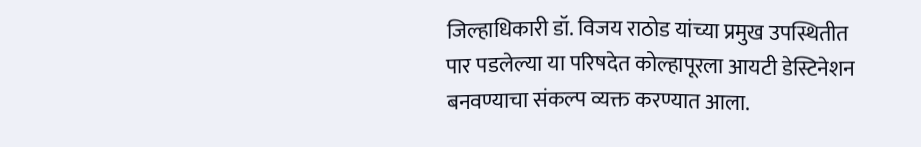जिल्हाधिकारी डॉ. विजय राठोड यांच्या प्रमुख उपस्थितीत पार पडलेल्या या परिषदेत कोल्हापूरला आयटी डेस्टिनेशन बनवण्याचा संकल्प व्यक्त करण्यात आला.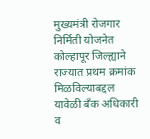मुख्यमंत्री रोजगार निर्मिती योजनेत कोल्हापूर जिल्ह्याने राज्यात प्रथम क्रमांक मिळविल्याबद्दल यावेळी बँक अधिकारी व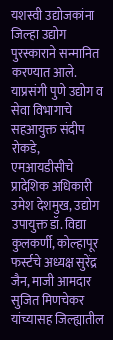यशस्वी उद्योजकांना जिल्हा उद्योग पुरस्काराने सन्मानित करण्यात आले. याप्रसंगी पुणे उद्योग व सेवा विभागाचे सहआयुक्त संदीप रोकडे, एमआयडीसीचे प्रादेशिक अधिकारी उमेश देशमुख, उद्योग उपायुक्त डॉ. विद्या कुलकर्णी, कोल्हापूर फर्स्टचे अध्यक्ष सुरेंद्र जैन, माजी आमदार सुजित मिणचेकर यांच्यासह जिल्ह्यातील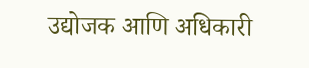उद्योजक आणि अधिकारी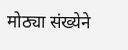मोठ्या संख्येने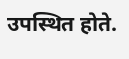उपस्थित होते.